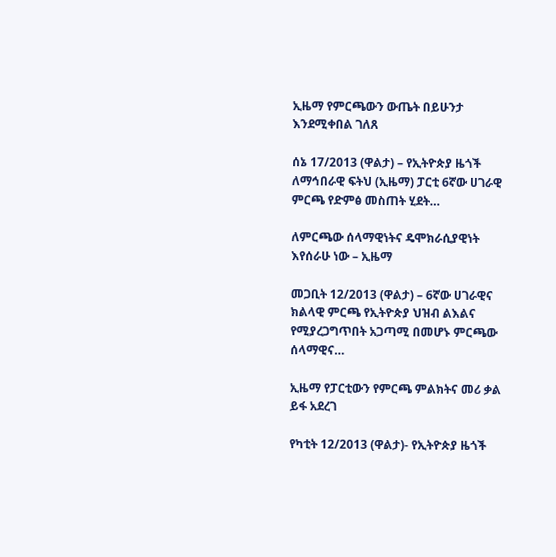ኢዜማ የምርጫውን ውጤት በይሁንታ እንደሚቀበል ገለጸ

ሰኔ 17/2013 (ዋልታ) – የኢትዮጵያ ዜጎች ለማኅበራዊ ፍትህ (ኢዜማ) ፓርቲ 6ኛው ሀገራዊ ምርጫ የድምፅ መስጠት ሂደት…

ለምርጫው ሰላማዊነትና ዴሞክራሲያዊነት እየሰራሁ ነው – ኢዜማ

መጋቢት 12/2013 (ዋልታ) – 6ኛው ሀገራዊና ክልላዊ ምርጫ የኢትዮጵያ ህዝብ ልእልና የሚያረጋግጥበት አጋጣሚ በመሆኑ ምርጫው ሰላማዊና…

ኢዜማ የፓርቲውን የምርጫ ምልክትና መሪ ቃል ይፋ አደረገ

የካቲት 12/2013 (ዋልታ)- የኢትዮጵያ ዜጎች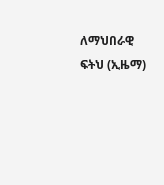ለማህበራዊ ፍትህ (ኢዜማ)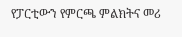የፓርቲውን የምርጫ ምልክትና መሪ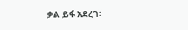ቃል ይፋ አደረገ፡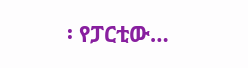፡ የፓርቲው…